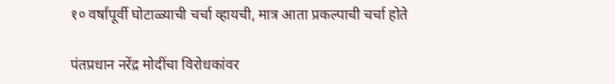१० वर्षांपूर्वी घोटाळ्याची चर्चा व्हायची, मात्र आता प्रकल्पाची चर्चा होते

पंतप्रधान नरेंद्र मोदींचा विरोधकांवर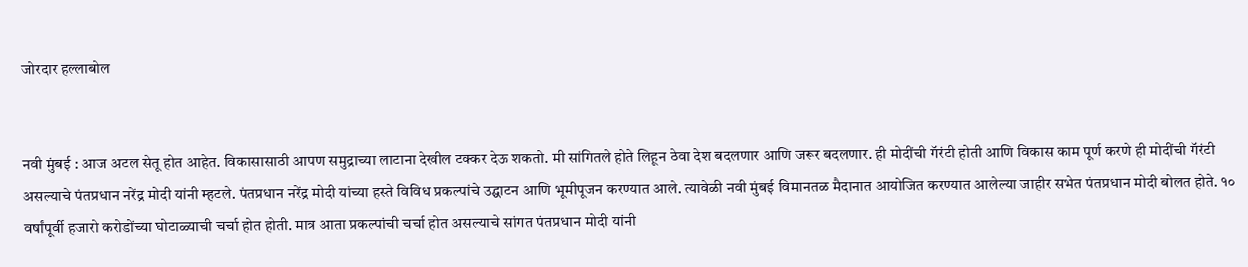जोरदार हल्लाबोल


नवी मुंबई : आज अटल सेतू होत आहेत. विकासासाठी आपण समुद्राच्या लाटाना देखील टक्कर देऊ शकतो. मी सांगितले होते लिहून ठेवा देश बदलणार आणि जरूर बदलणार. ही मोदींची गॅरंटी होती आणि विकास काम पूर्ण करणे ही मोदींची गॅरंटी असल्याचे पंतप्रधान नरेंद्र मोदी यांनी म्हटले. पंतप्रधान नरेंद्र मोदी यांच्या हस्ते विविध प्रकल्पांचे उद्घाटन आणि भूमीपूजन करण्यात आले. त्यावेळी नवी मुंबई विमानतळ मैदानात आयोजित करण्यात आलेल्या जाहीर सभेत पंतप्रधान मोदी बोलत होते. १० वर्षांपूर्वी हजारो करोडोंच्या घोटाळ्याची चर्चा होत होती. मात्र आता प्रकल्पांची चर्चा होत असल्याचे सांगत पंतप्रधान मोदी यांनी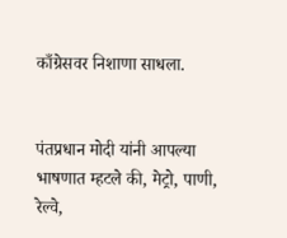काँग्रेसवर निशाणा साधला.


पंतप्रधान मोदी यांनी आपल्या भाषणात म्हटले की, मेट्रो, पाणी, रेल्वे,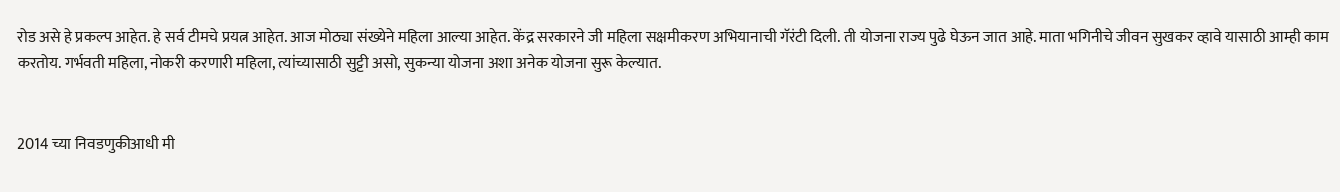रोड असे हे प्रकल्प आहेत. हे सर्व टीमचे प्रयत्न आहेत. आज मोठ्या संख्येने महिला आल्या आहेत. केंद्र सरकारने जी महिला सक्षमीकरण अभियानाची गॅरंटी दिली. ती योजना राज्य पुढे घेऊन जात आहे. माता भगिनीचे जीवन सुखकर व्हावे यासाठी आम्ही काम करतोय. गर्भवती महिला, नोकरी करणारी महिला, त्यांच्यासाठी सुट्टी असो, सुकन्या योजना अशा अनेक योजना सुरू केल्यात.


2014 च्या निवडणुकीआधी मी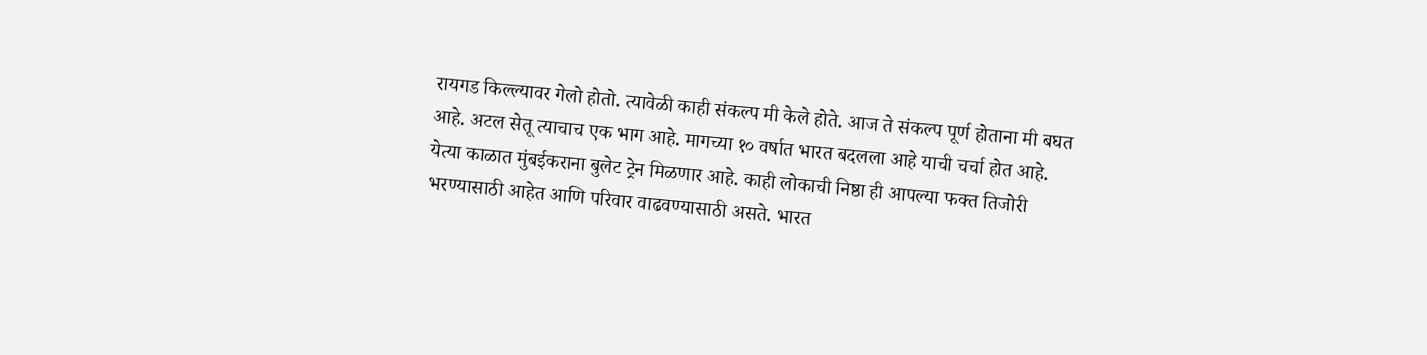रायगड किल्ल्यावर गेलो होतो. त्यावेळी काही संकल्प मी केले होते. आज ते संकल्प पूर्ण होताना मी बघत आहे. अटल सेतू त्याचाच एक भाग आहे. मागच्या १० वर्षात भारत बदलला आहे याची चर्चा होत आहे.
येत्या काळात मुंबईकराना बुलेट ट्रेन मिळणार आहे. काही लोकाची निष्ठा ही आपल्या फक्त तिजोरी भरण्यासाठी आहेत आणि परिवार वाढवण्यासाठी असते. भारत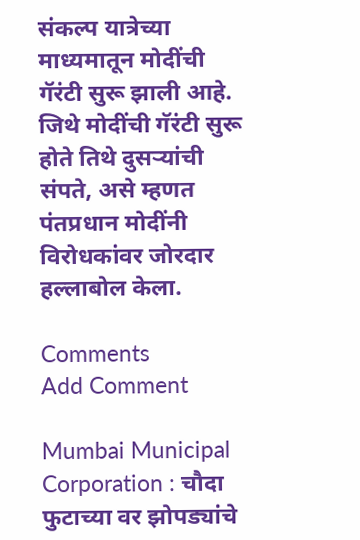संकल्प यात्रेच्या माध्यमातून मोदींची गॅरंटी सुरू झाली आहे. जिथे मोदींची गॅरंटी सुरू होते तिथे दुसऱ्यांची संपते, असे म्हणत पंतप्रधान मोदींनी विरोधकांवर जोरदार हल्लाबोल केला.

Comments
Add Comment

Mumbai Municipal Corporation : चौदा फुटाच्या वर झोपड्यांचे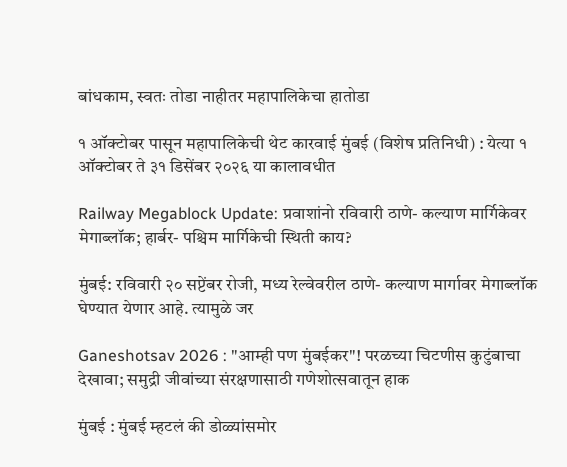बांधकाम, स्वतः तोडा नाहीतर महापालिकेचा हातोडा

१ ऑक्टोबर पासून महापालिकेची थेट कारवाई मुंबई (विशेष प्रतिनिधी) : येत्या १ ऑक्टोबर ते ३१ डिसेंबर २०२६ या कालावधीत

Railway Megablock Update: प्रवाशांनो रविवारी ठाणे- कल्याण मार्गिकेवर मेगाब्लॉक; हार्बर- पश्चिम मार्गिकेची स्थिती काय?

मुंबई: रविवारी २० सप्टेंबर रोजी, मध्य रेल्वेवरील ठाणे- कल्याण मार्गावर मेगाब्लॉक घेण्यात येणार आहे. त्यामुळे जर

Ganeshotsav 2026 : "आम्ही पण मुंबईकर"! परळच्या चिटणीस कुटुंबाचा देखावा; समुद्री जीवांच्या संरक्षणासाठी गणेशोत्सवातून हाक

मुंबई : मुंबई म्हटलं की डोळ्यांसमोर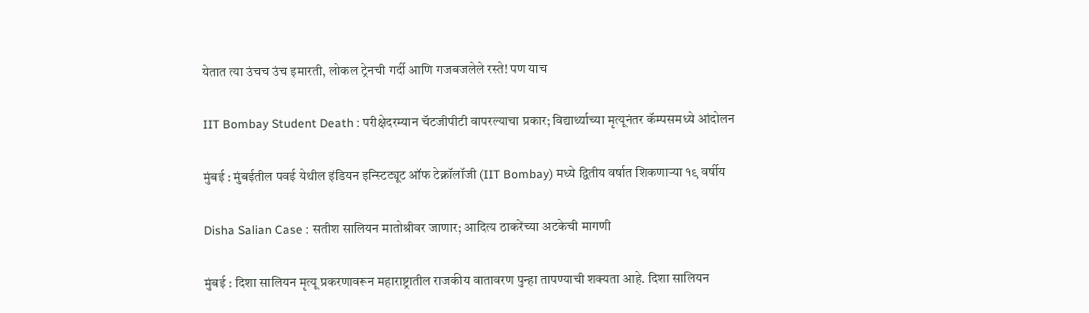येतात त्या उंचच उंच इमारती, लोकल ट्रेनची गर्दी आणि गजबजलेले रस्ते! पण याच

IIT Bombay Student Death : परीक्षेदरम्यान चॅटजीपीटी वापरल्याचा प्रकार; विद्यार्थ्याच्या मृत्यूनंतर कॅम्पसमध्ये आंदोलन

मुंबई : मुंबईतील पवई येथील इंडियन इन्स्टिट्यूट ऑफ टेक्नॉलॉजी (IIT Bombay) मध्ये द्वितीय वर्षात शिकणाऱ्या १९ वर्षीय

Disha Salian Case : सतीश सालियन मातोश्रीवर जाणार; आदित्य ठाकरेंच्या अटकेची मागणी

मुंबई : दिशा सालियन मृत्यू प्रकरणावरून महाराष्ट्रातील राजकीय वातावरण पुन्हा तापण्याची शक्यता आहे. दिशा सालियन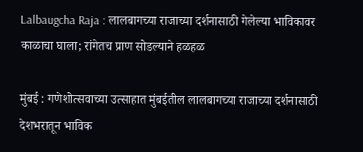Lalbaugcha Raja : लालबागच्या राजाच्या दर्शनासाठी गेलेल्या भाविकावर काळाचा घाला; रांगेतच प्राण सोडल्याने हळहळ

मुंबई : गणेशोत्सवाच्या उत्साहात मुंबईतील लालबागच्या राजाच्या दर्शनासाठी देशभरातून भाविक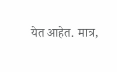येत आहेत. मात्र,